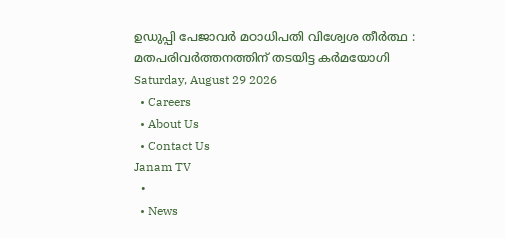ഉഡുപ്പി പേജാവര്‍ മഠാധിപതി വിശ്വേശ തീര്‍ത്ഥ : മതപരിവര്‍ത്തനത്തിന് തടയിട്ട കര്‍മയോഗി
Saturday, August 29 2026
  • Careers
  • About Us
  • Contact Us
Janam TV
  •
  • News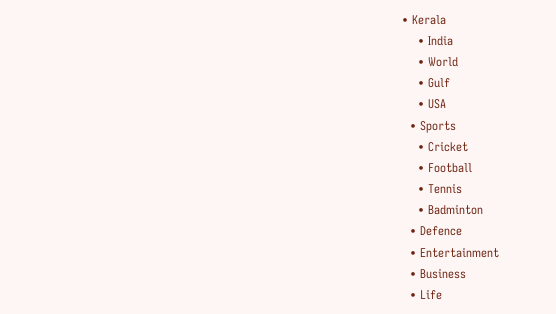• Kerala
    • India
    • World
    • Gulf
    • USA
  • Sports
    • Cricket
    • Football
    • Tennis
    • Badminton
  • Defence
  • Entertainment
  • Business
  • Life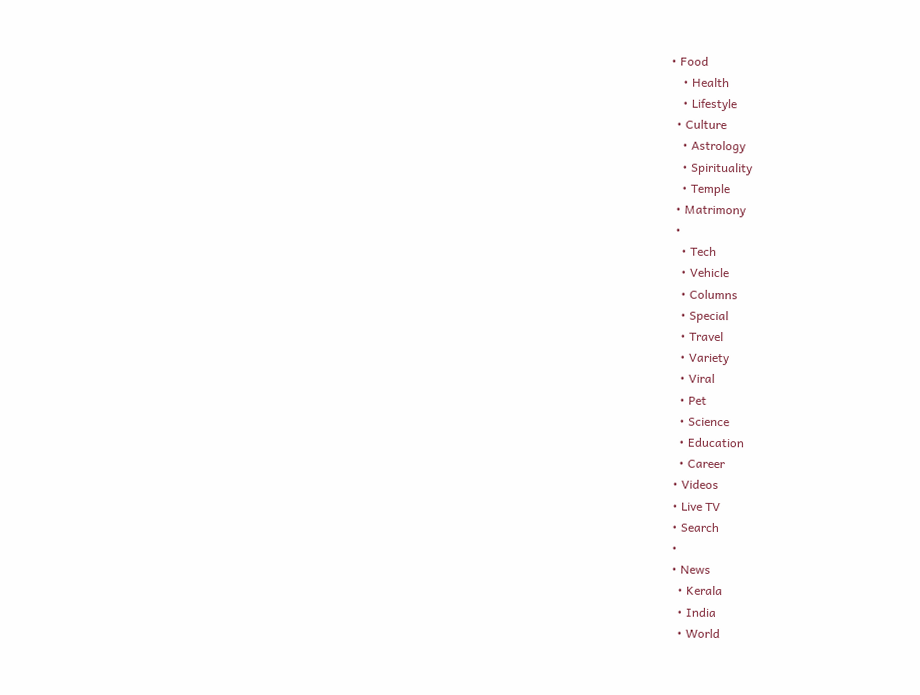• Food
    • Health
    • Lifestyle
  • Culture
    • Astrology
    • Spirituality
    • Temple
  • Matrimony
  •
    • Tech
    • Vehicle
    • Columns
    • Special
    • Travel
    • Variety
    • Viral
    • Pet
    • Science
    • Education
    • Career
  • Videos
  • Live TV
  • Search
  •
  • News
    • Kerala
    • India
    • World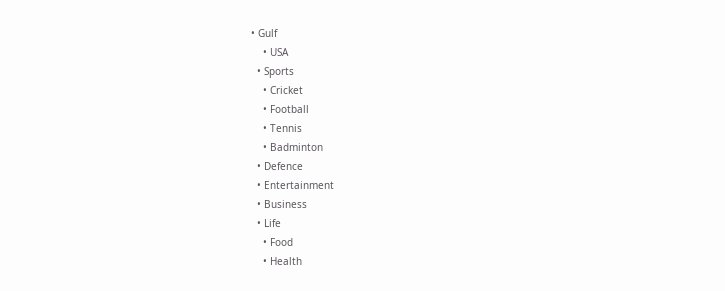• Gulf
    • USA
  • Sports
    • Cricket
    • Football
    • Tennis
    • Badminton
  • Defence
  • Entertainment
  • Business
  • Life
    • Food
    • Health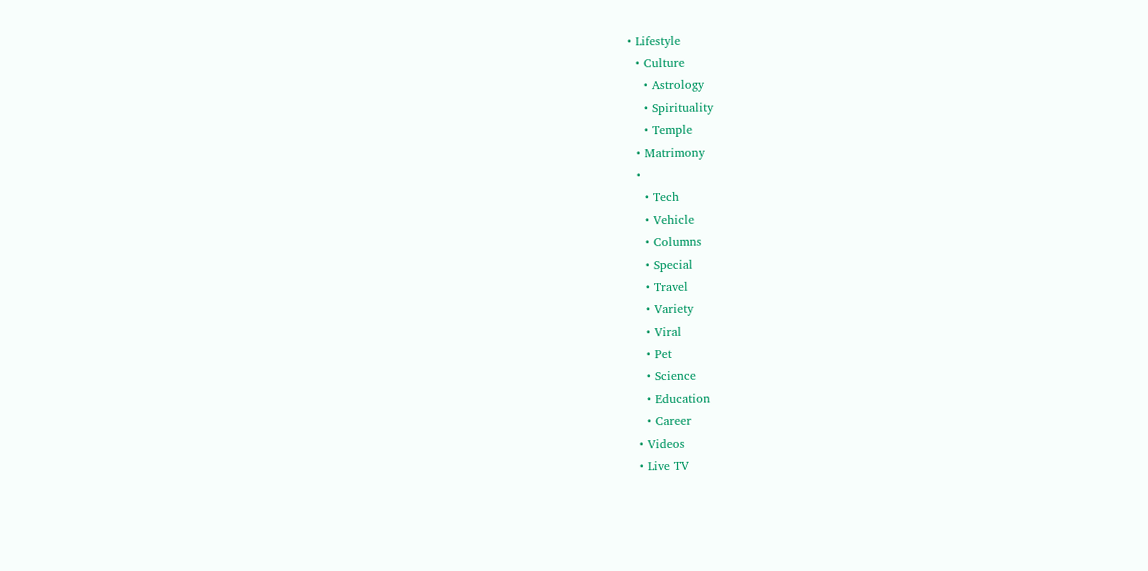• Lifestyle
  • Culture
    • Astrology
    • Spirituality
    • Temple
  • Matrimony
  •
    • Tech
    • Vehicle
    • Columns
    • Special
    • Travel
    • Variety
    • Viral
    • Pet
    • Science
    • Education
    • Career
  • Videos
  • Live TV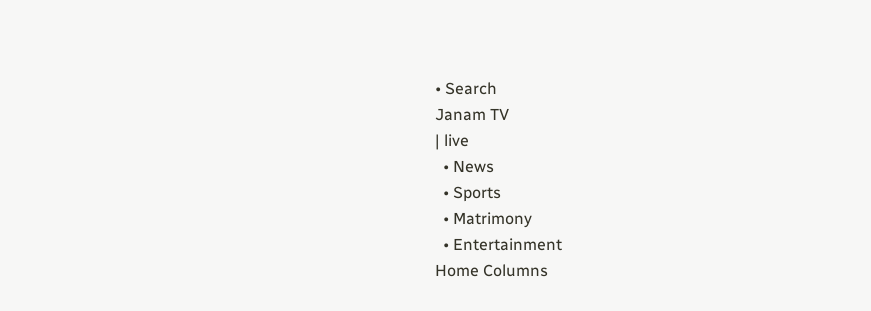• Search
Janam TV
| live
  • News
  • Sports
  • Matrimony
  • Entertainment
Home Columns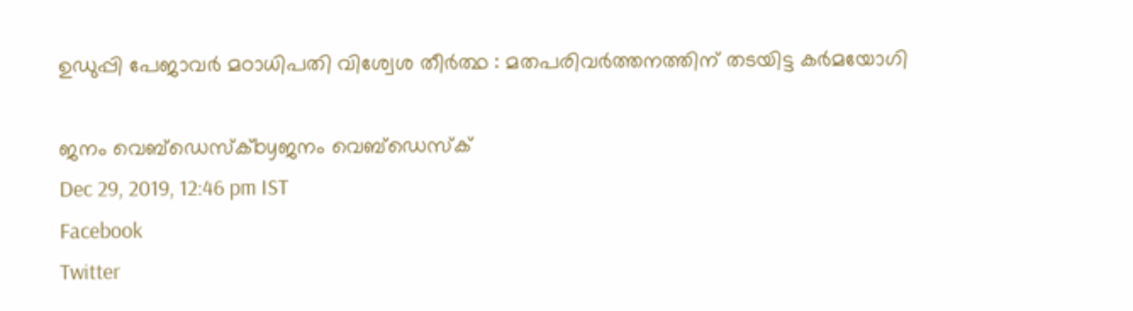ഉഡുപ്പി പേജാവര്‍ മഠാധിപതി വിശ്വേശ തീര്‍ത്ഥ : മതപരിവര്‍ത്തനത്തിന് തടയിട്ട കര്‍മയോഗി

ജനം വെബ്‌ഡെസ്ക്byജനം വെബ്‌ഡെസ്ക്
Dec 29, 2019, 12:46 pm IST
Facebook
Twitter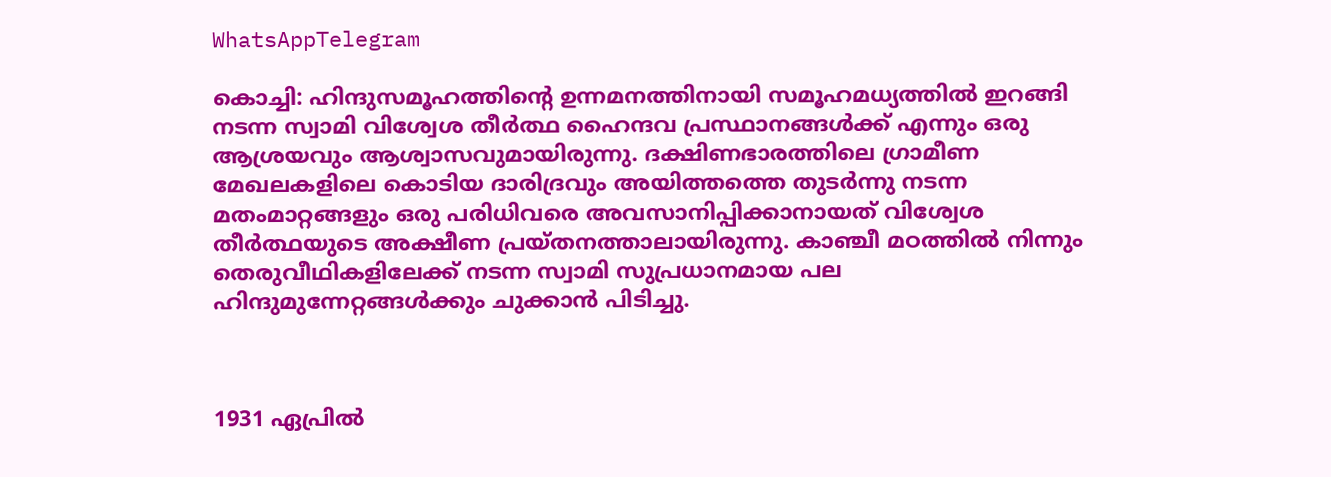WhatsAppTelegram

കൊച്ചി: ഹിന്ദുസമൂഹത്തിന്റെ ഉന്നമനത്തിനായി സമൂഹമധ്യത്തില്‍ ഇറങ്ങി നടന്ന സ്വാമി വിശ്വേശ തീര്‍ത്ഥ ഹൈന്ദവ പ്രസ്ഥാനങ്ങള്‍ക്ക് എന്നും ഒരു ആശ്രയവും ആശ്വാസവുമായിരുന്നു. ദക്ഷിണഭാരത്തിലെ ഗ്രാമീണ മേഖലകളിലെ കൊടിയ ദാരിദ്രവും അയിത്തത്തെ തുടര്‍ന്നു നടന്ന മതംമാറ്റങ്ങളും ഒരു പരിധിവരെ അവസാനിപ്പിക്കാനായത് വിശ്വേശ തീര്‍ത്ഥയുടെ അക്ഷീണ പ്രയ്തനത്താലായിരുന്നു. കാഞ്ചീ മഠത്തില്‍ നിന്നും തെരുവീഥികളിലേക്ക് നടന്ന സ്വാമി സുപ്രധാനമായ പല ഹിന്ദുമുന്നേറ്റങ്ങള്‍ക്കും ചുക്കാന്‍ പിടിച്ചു.



1931 ഏപ്രില്‍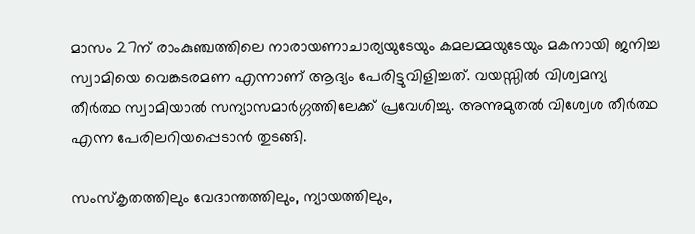മാസം 27ന് രാംകുഞ്ചത്തിലെ നാരായണാചാര്യയുടേയും കമലമ്മയുടേയും മകനായി ജനിച്ച സ്വാമിയെ വെങ്കടരമണ എന്നാണ് ആദ്യം പേരിട്ടുവിളിച്ചത്. വയസ്സില്‍ വിശ്വമന്യ തീര്‍ത്ഥ സ്വാമിയാല്‍ സന്യാസമാര്‍ഗ്ഗത്തിലേക്ക് പ്രവേശിച്ചു. അന്നുമുതല്‍ വിശ്വേശ തീര്‍ത്ഥ എന്ന പേരിലറിയപ്പെടാന്‍ തുടങ്ങി.

സംസ്‌കൃതത്തിലും വേദാന്തത്തിലും, ന്യായത്തിലും,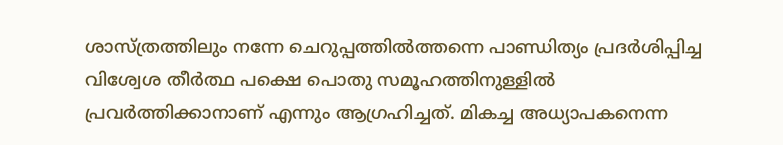ശാസ്ത്രത്തിലും നന്നേ ചെറുപ്പത്തില്‍ത്തന്നെ പാണ്ഡിത്യം പ്രദര്‍ശിപ്പിച്ച വിശ്വേശ തീര്‍ത്ഥ പക്ഷെ പൊതു സമൂഹത്തിനുള്ളില്‍ പ്രവര്‍ത്തിക്കാനാണ് എന്നും ആഗ്രഹിച്ചത്. മികച്ച അധ്യാപകനെന്ന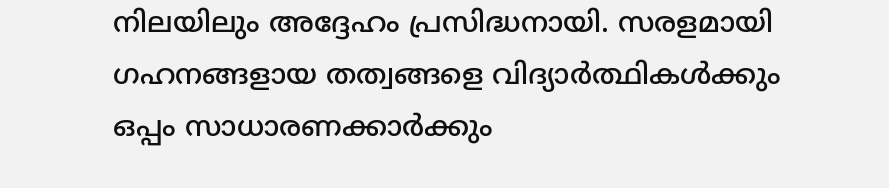നിലയിലും അദ്ദേഹം പ്രസിദ്ധനായി. സരളമായി ഗഹനങ്ങളായ തത്വങ്ങളെ വിദ്യാര്‍ത്ഥികള്‍ക്കും ഒപ്പം സാധാരണക്കാര്‍ക്കും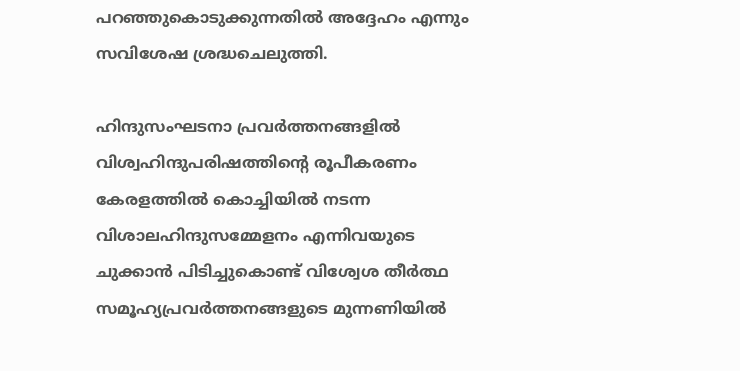പറഞ്ഞുകൊടുക്കുന്നതില്‍ അദ്ദേഹം എന്നും സവിശേഷ ശ്രദ്ധചെലുത്തി.

ഹിന്ദുസംഘടനാ പ്രവര്‍ത്തനങ്ങളില്‍ വിശ്വഹിന്ദുപരിഷത്തിന്റെ രൂപീകരണം കേരളത്തില്‍ കൊച്ചിയില്‍ നടന്ന വിശാലഹിന്ദുസമ്മേളനം എന്നിവയുടെ ചുക്കാന്‍ പിടിച്ചുകൊണ്ട് വിശ്വേശ തീര്‍ത്ഥ സമൂഹ്യപ്രവര്‍ത്തനങ്ങളുടെ മുന്നണിയില്‍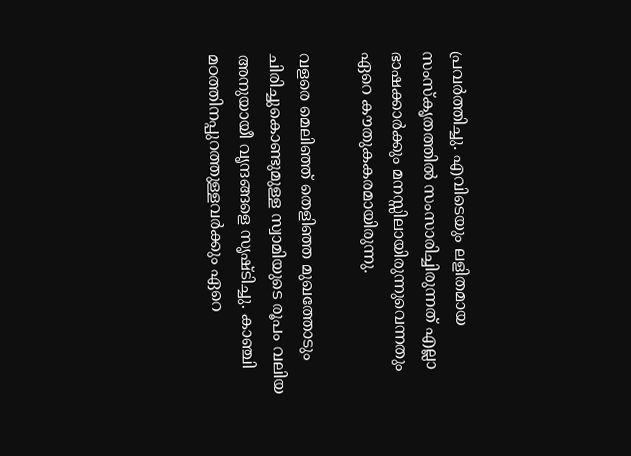പ്രവര്‍ത്തിച്ചു. എവിടെയും ലളിതമായ സംസ്‌കൃതത്തില്‍ സംസാരിച്ചിരുന്നത് എല്ലാ ഭാഷക്കാര്‍ക്കും മനസ്സിലായിരുന്നുവെന്നതും ഏറെ കൗതുകകരമായിരുന്നു.

വളരെ മെലിഞ്ഞ് തെളിഞ്ഞ മുഖത്തോടും ചിരിച്ചുകൊണ്ടുമുള്ള സ്വാമിയുടെ രൂപം വലിയ അനുയായീ വൃന്ദങ്ങളെ സൃഷ്ടിച്ചു. കാഞ്ചി മഠത്തിനപ്പുറത്തുള്ളവര്‍ക്കും ഏറെ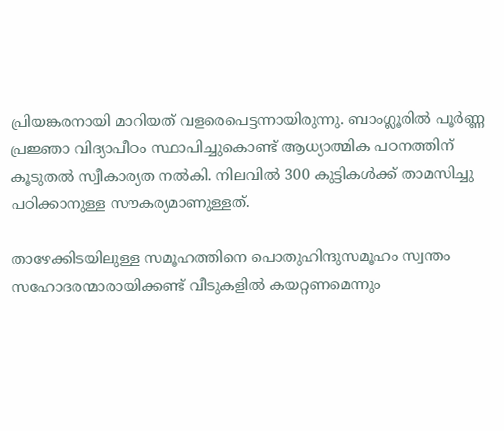പ്രിയങ്കരനായി മാറിയത് വളരെപെട്ടന്നായിരുന്നു. ബാംഗ്ലൂരില്‍ പൂര്‍ണ്ണ പ്രജ്ഞാ വിദ്യാപീഠം സ്ഥാപിച്ചുകൊണ്ട് ആധ്യാത്മിക പഠനത്തിന് കൂടുതല്‍ സ്വീകാര്യത നല്‍കി. നിലവില്‍ 300 കുട്ടികള്‍ക്ക് താമസിച്ചു പഠിക്കാനുള്ള സൗകര്യമാണുള്ളത്.

താഴേക്കിടയിലുള്ള സമൂഹത്തിനെ പൊതുഹിന്ദുസമൂഹം സ്വന്തം സഹോദരന്മാരായിക്കണ്ട് വീടുകളില്‍ കയറ്റണമെന്നും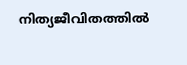നിത്യജീവിതത്തില്‍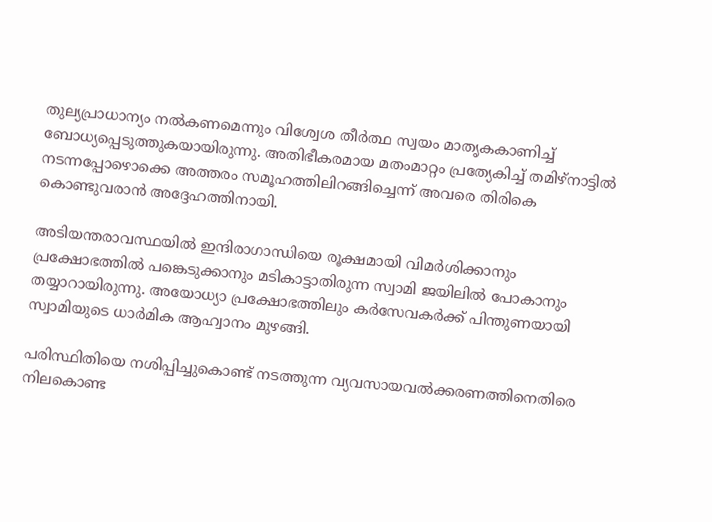തുല്യപ്രാധാന്യം നല്‍കണമെന്നും വിശ്വേശ തീര്‍ത്ഥ സ്വയം മാതൃകകാണിച്ച് ബോധ്യപ്പെടുത്തുകയായിരുന്നു. അതിഭീകരമായ മതംമാറ്റം പ്രത്യേകിച്ച് തമിഴ്‌നാട്ടില്‍ നടന്നപ്പോഴൊക്കെ അത്തരം സമൂഹത്തിലിറങ്ങിച്ചെന്ന് അവരെ തിരികെ കൊണ്ടുവരാന്‍ അദ്ദേഹത്തിനായി.

അടിയന്തരാവസ്ഥയില്‍ ഇന്ദിരാഗാന്ധിയെ രൂക്ഷമായി വിമര്‍ശിക്കാനും പ്രക്ഷോഭത്തില്‍ പങ്കെടുക്കാനും മടികാട്ടാതിരുന്ന സ്വാമി ജയിലില്‍ പോകാനും തയ്യാറായിരുന്നു. അയോധ്യാ പ്രക്ഷോഭത്തിലും കര്‍സേവകര്‍ക്ക് പിന്തുണയായി സ്വാമിയുടെ ധാര്‍മിക ആഹ്വാനം മുഴങ്ങി.

പരിസ്ഥിതിയെ നശിപ്പിച്ചുകൊണ്ട് നടത്തുന്ന വ്യവസായവല്‍ക്കരണത്തിനെതിരെ നിലകൊണ്ട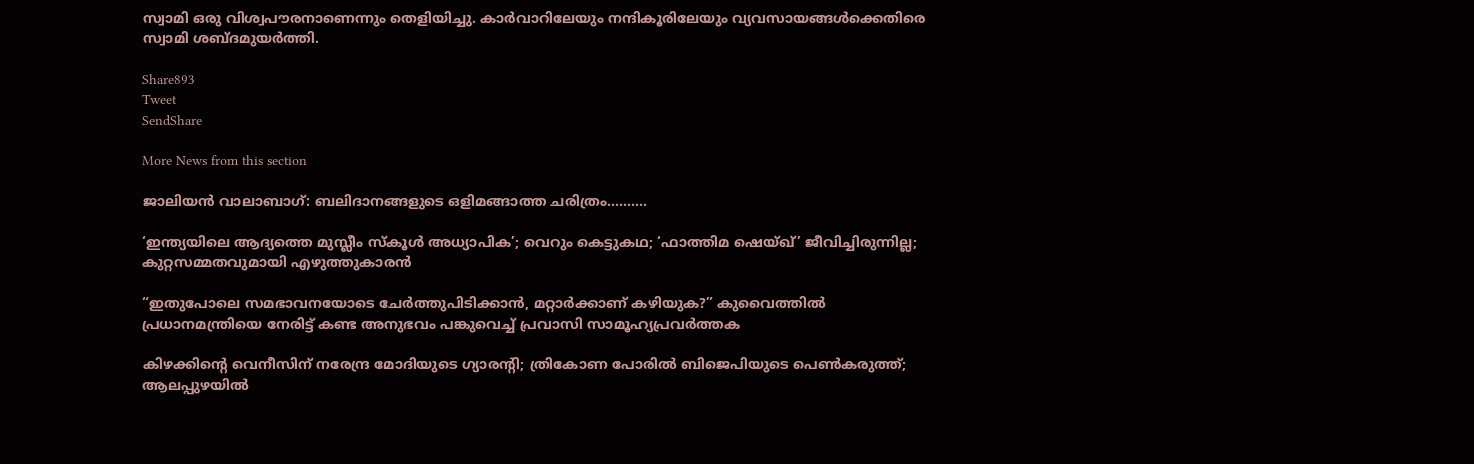സ്വാമി ഒരു വിശ്വപൗരനാണെന്നും തെളിയിച്ചു. കാര്‍വാറിലേയും നന്ദികൂരിലേയും വ്യവസായങ്ങള്‍ക്കെതിരെ സ്വാമി ശബ്ദമുയര്‍ത്തി.

Share893
Tweet
SendShare

More News from this section

ജാലിയൻ വാലാബാഗ്: ബലിദാനങ്ങളുടെ ഒളിമങ്ങാത്ത ചരിത്രം……….

‘ഇന്ത്യയിലെ ആദ്യത്തെ മുസ്ലീം സ്‌കൂൾ അധ്യാപിക’; വെറും കെട്ടുകഥ; ‘ഫാത്തിമ ഷെയ്ഖ്’ ജീവിച്ചിരുന്നില്ല; കുറ്റസമ്മതവുമായി എഴുത്തുകാരൻ

“ഇതുപോലെ സമഭാവനയോടെ ചേർത്തുപിടിക്കാൻ, മറ്റാർക്കാണ് കഴിയുക?” കുവൈത്തിൽ പ്രധാനമന്ത്രിയെ നേരിട്ട് കണ്ട അനുഭവം പങ്കുവെച്ച് പ്രവാസി സാമൂഹ്യപ്രവർത്തക

കിഴക്കിന്റെ വെനീസിന് നരേന്ദ്ര മോദിയുടെ ഗ്യാരന്റി; ത്രികോണ പോരിൽ ബിജെപിയുടെ പെൺകരുത്ത്; ആലപ്പുഴയിൽ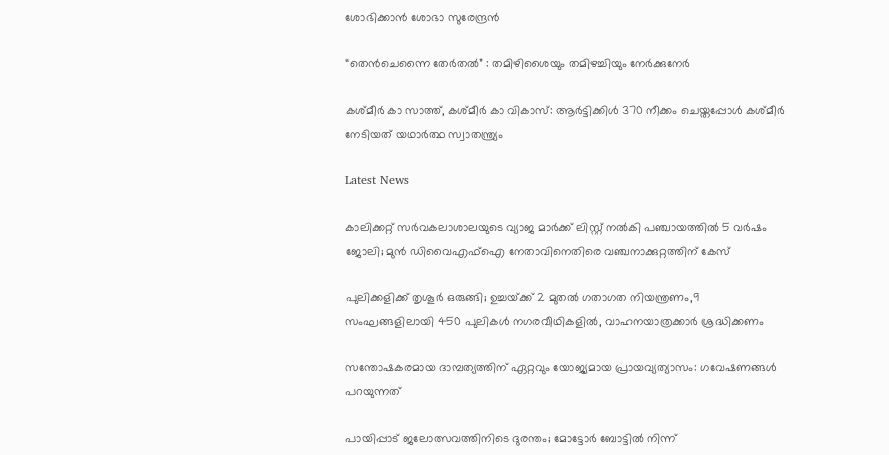ശോഭിക്കാൻ ശോഭാ സുരേന്ദ്രൻ

“തെൻചെന്നൈ തേർതൽ” : തമിഴിശൈയും തമിഴച്ചിയും നേർക്കുനേർ

കശ്മീർ കാ സാത്ത്, കശ്മീർ കാ വികാസ്: ആർട്ടിക്കിൾ 370 നീക്കം ചെയ്തപ്പോൾ കശ്മീർ നേടിയത് യഥാർത്ഥ സ്വാതന്ത്ര്യം

Latest News

കാലിക്കറ്റ് സർവകലാശാലയുടെ വ്യാജ മാർക്ക് ലിസ്റ്റ് നൽകി പഞ്ചായത്തിൽ 5 വർഷം ജോലി; മുൻ ഡിവൈഎഫ്ഐ നേതാവിനെതിരെ വഞ്ചനാക്കുറ്റത്തിന് കേസ്

പുലിക്കളിക്ക് തൃശൂർ ഒരുങ്ങി; ഉച്ചയ്‌ക്ക് 2 മുതൽ ഗതാഗത നിയന്ത്രണം,9 സംഘങ്ങളിലായി 450 പുലികൾ നഗരവീഥികളിൽ, വാഹനയാത്രക്കാർ ശ്രദ്ധിക്കണം

സന്തോഷകരമായ ദാമ്പത്യത്തിന് ഏറ്റവും യോജ്യമായ പ്രായവ്യത്യാസം: ഗവേഷണങ്ങൾ പറയുന്നത്

പായിപ്പാട് ജലോത്സവത്തിനിടെ ദുരന്തം; മോട്ടോർ ബോട്ടിൽ നിന്ന്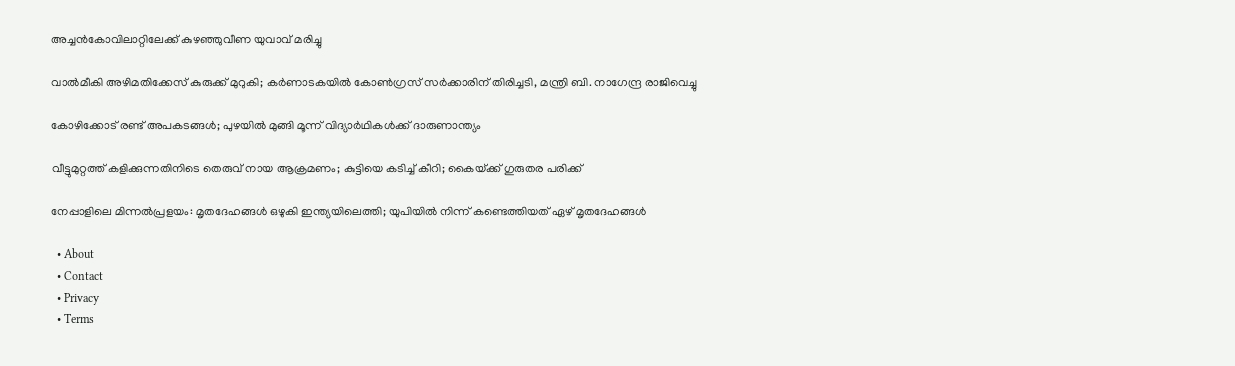അച്ചൻകോവിലാറ്റിലേക്ക് കുഴഞ്ഞുവീണ യുവാവ് മരിച്ചു

വാൽമീകി അഴിമതിക്കേസ് കുരുക്ക് മുറുകി; കർണാടകയിൽ കോൺഗ്രസ് സർക്കാരിന് തിരിച്ചടി, മന്ത്രി ബി. നാഗേന്ദ്ര രാജിവെച്ചു

കോഴിക്കോട് രണ്ട് അപകടങ്ങള്‍; പുഴയില്‍ മുങ്ങി മൂന്ന് വിദ്യാര്‍ഥികള്‍ക്ക് ദാരുണാന്ത്യം

വീട്ടുമുറ്റത്ത് കളിക്കുന്നതിനിടെ തെരുവ് നായ ആക്രമണം; കുട്ടിയെ കടിച്ച് കീറി; കൈയ്‌ക്ക് ഗുരുതര പരിക്ക്

നേപ്പാളിലെ മിന്നല്‍പ്രളയം: മൃതദേഹങ്ങള്‍ ഒഴുകി ഇന്ത്യയിലെത്തി; യുപിയില്‍ നിന്ന് കണ്ടെത്തിയത് ഏഴ് മൃതദേഹങ്ങള്‍

  • About
  • Contact
  • Privacy
  • Terms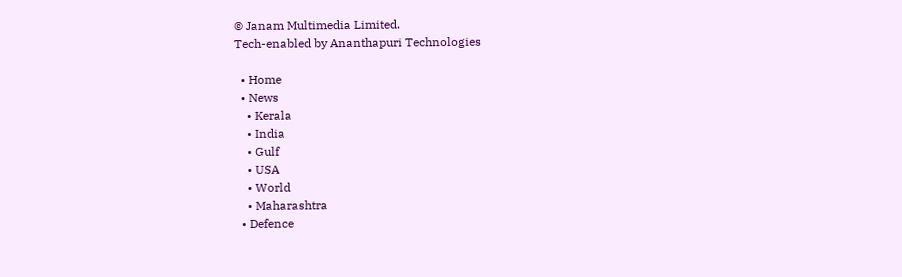© Janam Multimedia Limited.
Tech-enabled by Ananthapuri Technologies

  • Home
  • News
    • Kerala
    • India
    • Gulf
    • USA
    • World
    • Maharashtra
  • Defence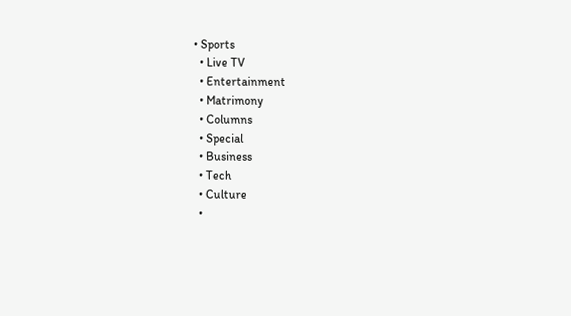• Sports
  • Live TV
  • Entertainment
  • Matrimony
  • Columns
  • Special
  • Business
  • Tech
  • Culture
  •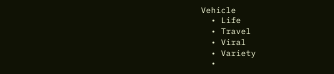Vehicle
  • Life
  • Travel
  • Viral
  • Variety
  •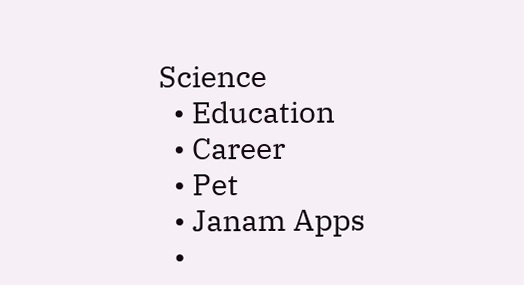Science
  • Education
  • Career
  • Pet
  • Janam Apps
  •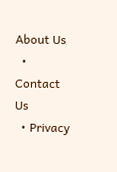About Us
  • Contact Us
  • Privacy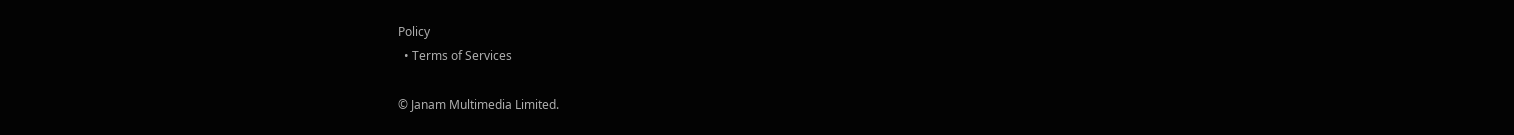Policy
  • Terms of Services

© Janam Multimedia Limited.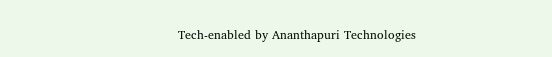Tech-enabled by Ananthapuri Technologies